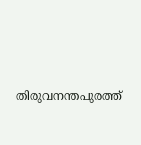തിരുവനന്തപുരത്ത്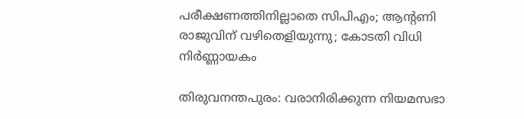പരീക്ഷണത്തിനില്ലാതെ സിപിഎം; ആന്റണി രാജുവിന് വഴിതെളിയുന്നു; കോടതി വിധി നിര്‍ണ്ണായകം

തിരുവനന്തപുരം: വരാനിരിക്കുന്ന നിയമസഭാ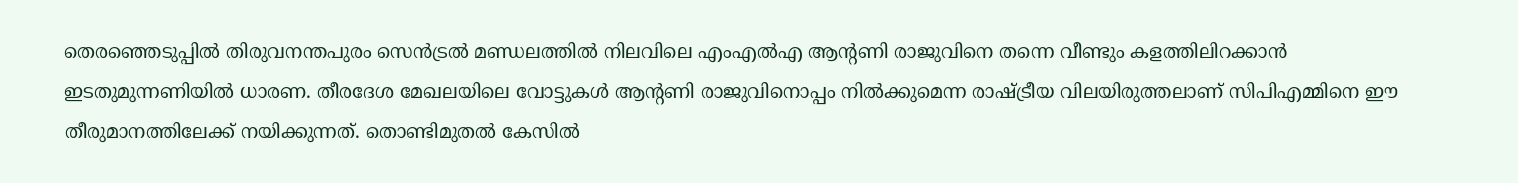തെരഞ്ഞെടുപ്പില്‍ തിരുവനന്തപുരം സെന്‍ട്രല്‍ മണ്ഡലത്തില്‍ നിലവിലെ എംഎല്‍എ ആന്റണി രാജുവിനെ തന്നെ വീണ്ടും കളത്തിലിറക്കാന്‍ ഇടതുമുന്നണിയില്‍ ധാരണ. തീരദേശ മേഖലയിലെ വോട്ടുകള്‍ ആന്റണി രാജുവിനൊപ്പം നില്‍ക്കുമെന്ന രാഷ്ട്രീയ വിലയിരുത്തലാണ് സിപിഎമ്മിനെ ഈ തീരുമാനത്തിലേക്ക് നയിക്കുന്നത്. തൊണ്ടിമുതല്‍ കേസില്‍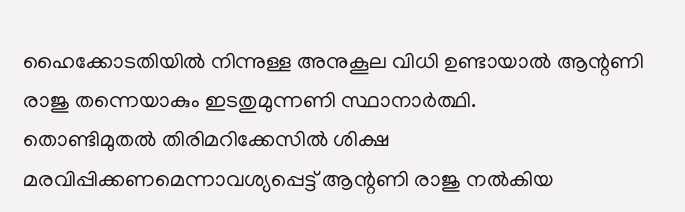ഹൈക്കോടതിയില്‍ നിന്നുള്ള അനുകൂല വിധി ഉണ്ടായാല്‍ ആന്റണി രാജു തന്നെയാകും ഇടതുമുന്നണി സ്ഥാനാര്‍ത്ഥി.
തൊണ്ടിമുതല്‍ തിരിമറിക്കേസില്‍ ശിക്ഷ മരവിപ്പിക്കണമെന്നാവശ്യപ്പെട്ട് ആന്റണി രാജു നല്‍കിയ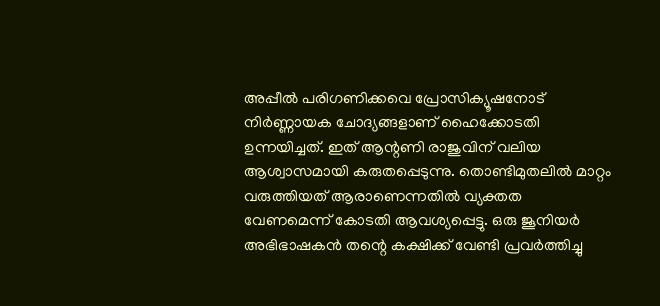അപ്പീല്‍ പരിഗണിക്കവെ പ്രോസിക്യൂഷനോട് നിര്‍ണ്ണായക ചോദ്യങ്ങളാണ് ഹൈക്കോടതി ഉന്നയിച്ചത്. ഇത് ആന്റണി രാജുവിന് വലിയ ആശ്വാസമായി കരുതപ്പെടുന്നു. തൊണ്ടിമുതലില്‍ മാറ്റം വരുത്തിയത് ആരാണെന്നതില്‍ വ്യക്തത വേണമെന്ന് കോടതി ആവശ്യപ്പെട്ടു. ഒരു ജൂനിയര്‍ അഭിഭാഷകന്‍ തന്റെ കക്ഷിക്ക് വേണ്ടി പ്രവര്‍ത്തിച്ചു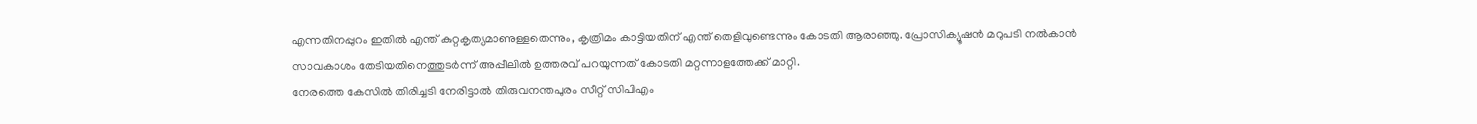എന്നതിനപ്പുറം ഇതില്‍ എന്ത് കുറ്റകൃത്യമാണുള്ളതെന്നും, കൃത്രിമം കാട്ടിയതിന് എന്ത് തെളിവുണ്ടെന്നും കോടതി ആരാഞ്ഞു. പ്രോസിക്യൂഷന്‍ മറുപടി നല്‍കാന്‍ സാവകാശം തേടിയതിനെത്തുടര്‍ന്ന് അപ്പീലില്‍ ഉത്തരവ് പറയുന്നത് കോടതി മറ്റന്നാളത്തേക്ക് മാറ്റി.
നേരത്തെ കേസില്‍ തിരിച്ചടി നേരിട്ടാല്‍ തിരുവനന്തപുരം സീറ്റ് സിപിഎം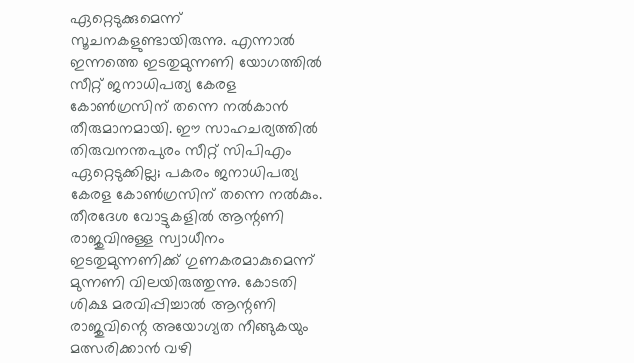ഏറ്റെടുക്കുമെന്ന് സൂചനകളുണ്ടായിരുന്നു. എന്നാല്‍ ഇന്നത്തെ ഇടതുമുന്നണി യോഗത്തില്‍ സീറ്റ് ജനാധിപത്യ കേരള കോണ്‍ഗ്രസിന് തന്നെ നല്‍കാന്‍ തീരുമാനമായി. ഈ സാഹചര്യത്തില്‍ തിരുവനന്തപുരം സീറ്റ് സിപിഎം ഏറ്റെടുക്കില്ല; പകരം ജനാധിപത്യ കേരള കോണ്‍ഗ്രസിന് തന്നെ നല്‍കും. തീരദേശ വോട്ടുകളില്‍ ആന്റണി രാജുവിനുള്ള സ്വാധീനം ഇടതുമുന്നണിക്ക് ഗുണകരമാകുമെന്ന് മുന്നണി വിലയിരുത്തുന്നു. കോടതി ശിക്ഷ മരവിപ്പിച്ചാല്‍ ആന്റണി രാജുവിന്റെ അയോഗ്യത നീങ്ങുകയും മത്സരിക്കാന്‍ വഴി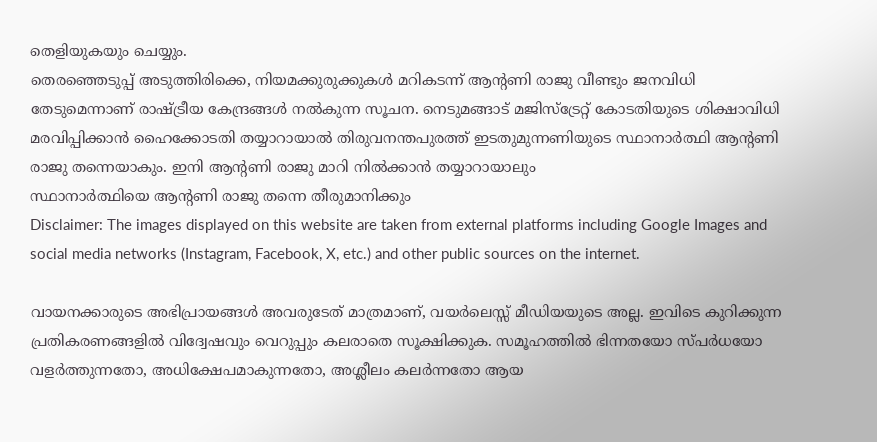തെളിയുകയും ചെയ്യും.
തെരഞ്ഞെടുപ്പ് അടുത്തിരിക്കെ, നിയമക്കുരുക്കുകള്‍ മറികടന്ന് ആന്റണി രാജു വീണ്ടും ജനവിധി തേടുമെന്നാണ് രാഷ്ട്രീയ കേന്ദ്രങ്ങള്‍ നല്‍കുന്ന സൂചന. നെടുമങ്ങാട് മജിസ്ട്രേറ്റ് കോടതിയുടെ ശിക്ഷാവിധി മരവിപ്പിക്കാന്‍ ഹൈക്കോടതി തയ്യാറായാല്‍ തിരുവനന്തപുരത്ത് ഇടതുമുന്നണിയുടെ സ്ഥാനാര്‍ത്ഥി ആന്റണി രാജു തന്നെയാകും. ഇനി ആന്റണി രാജു മാറി നില്‍ക്കാന്‍ തയ്യാറായാലും
സ്ഥാനാര്‍ത്ഥിയെ ആന്റണി രാജു തന്നെ തീരുമാനിക്കും
Disclaimer: The images displayed on this website are taken from external platforms including Google Images and social media networks (Instagram, Facebook, X, etc.) and other public sources on the internet.

വായനക്കാരുടെ അഭിപ്രായങ്ങള്‍ അവരുടേത് മാത്രമാണ്, വയർലെസ്സ് മീഡിയയുടെ അല്ല. ഇവിടെ കുറിക്കുന്ന പ്രതികരണങ്ങളിൽ വിദ്വേഷവും വെറുപ്പും കലരാതെ സൂക്ഷിക്കുക. സമൂഹത്തിൽ ഭിന്നതയോ സ്‌പർധയോ വളർത്തുന്നതോ, അധിക്ഷേപമാകുന്നതോ, അശ്ലീലം കലർന്നതോ ആയ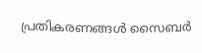പ്രതികരണങ്ങൾ സൈബർ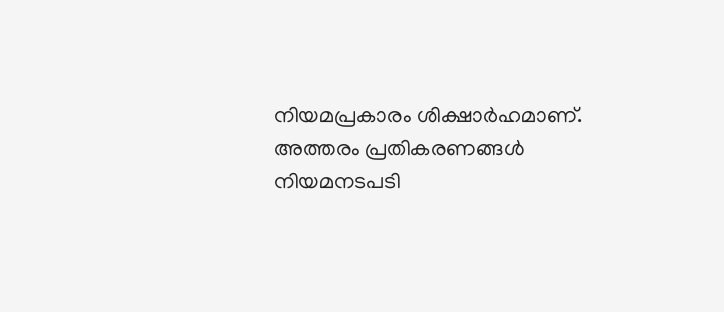നിയമപ്രകാരം ശിക്ഷാർഹമാണ്. അത്തരം പ്രതികരണങ്ങൾ നിയമനടപടി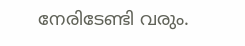നേരിടേണ്ടി വരും.